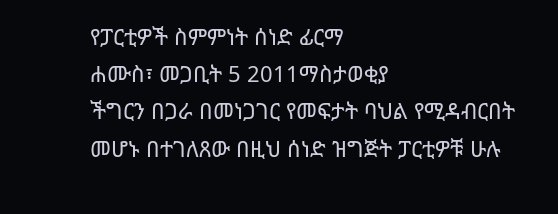የፓርቲዎች ስምምነት ሰነድ ፊርማ
ሐሙስ፣ መጋቢት 5 2011ማስታወቂያ
ችግርን በጋራ በመነጋገር የመፍታት ባህል የሚዳብርበት መሆኑ በተገለጸው በዚህ ሰነድ ዝግጅት ፓርቲዎቹ ሁሉ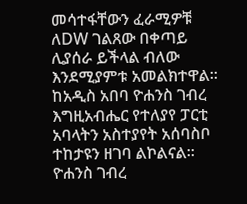መሳተፋቸውን ፈራሚዎቹ ለDW ገልጸው በቀጣይ ሊያሰራ ይችላል ብለው እንደሚያምቱ አመልክተዋል። ከአዲስ አበባ ዮሐንስ ገብረ እግዚአብሔር የተለያየ ፓርቲ አባላትን አስተያየት አሰባስቦ ተከታዩን ዘገባ ልኮልናል።
ዮሐንስ ገብረ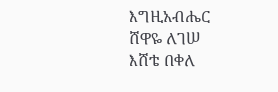እግዚአብሔር
ሸዋዬ ለገሠ
እሸቴ በቀለ